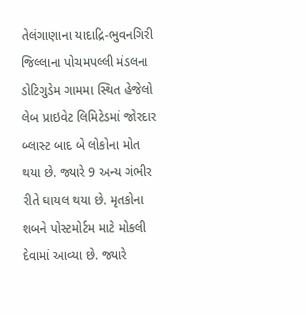તેલંગાણાના યાદાદ્રિ-ભુવનગિરી જિલ્લાના પોચમપલ્લી મંડલના ડોટિગુડેમ ગામમા સ્થિત હેજેલો લેબ પ્રાઇવેટ લિમિટેડમાં જોરદાર બ્લાસ્ટ બાદ બે લોકોના મોત થયા છે. જ્યારે 9 અન્ય ગંભીર રીતે ઘાયલ થયા છે. મૃતકોના શબને પોસ્ટમોર્ટમ માટે મોકલી દેવામાં આવ્યા છે. જ્યારે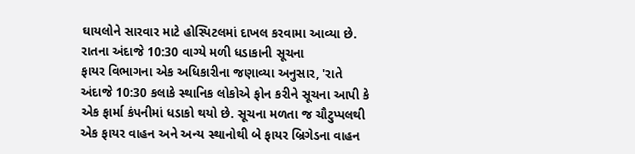ઘાયલોને સારવાર માટે હોસ્પિટલમાં દાખલ કરવામા આવ્યા છે.
રાતના અંદાજે 10:30 વાગ્યે મળી ધડાકાની સૂચના
ફાયર વિભાગના એક અધિકારીના જણાવ્યા અનુસાર, 'રાતે અંદાજે 10:30 કલાકે સ્થાનિક લોકોએ ફોન કરીને સૂચના આપી કે એક ફાર્મા કંપનીમાં ધડાકો થયો છે. સૂચના મળતા જ ચૌટુપ્પલથી એક ફાયર વાહન અને અન્ય સ્થાનોથી બે ફાયર બ્રિગેડના વાહન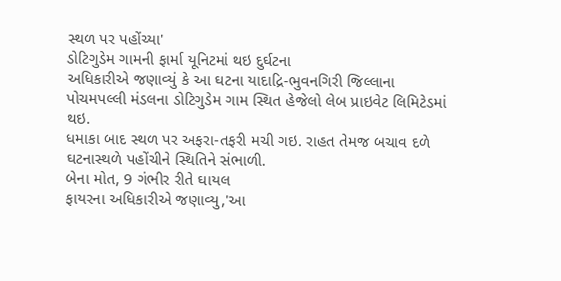સ્થળ પર પહોંચ્યા'
ડોટિગુડેમ ગામની ફાર્મા યૂનિટમાં થઇ દુર્ઘટના
અધિકારીએ જણાવ્યું કે આ ઘટના યાદાદ્રિ-ભુવનગિરી જિલ્લાના પોચમપલ્લી મંડલના ડોટિગુડેમ ગામ સ્થિત હેજેલો લેબ પ્રાઇવેટ લિમિટેડમાં થઇ.
ધમાકા બાદ સ્થળ પર અફરા-તફરી મચી ગઇ. રાહત તેમજ બચાવ દળે ઘટનાસ્થળે પહોંચીને સ્થિતિને સંભાળી.
બેના મોત, 9 ગંભીર રીતે ઘાયલ
ફાયરના અધિકારીએ જણાવ્યુ,'આ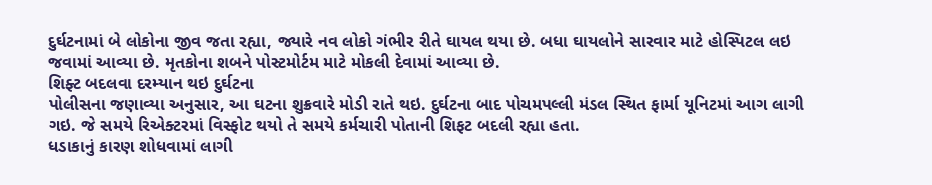દુર્ઘટનામાં બે લોકોના જીવ જતા રહ્યા, જ્યારે નવ લોકો ગંભીર રીતે ઘાયલ થયા છે. બધા ઘાયલોને સારવાર માટે હોસ્પિટલ લઇ જવામાં આવ્યા છે. મૃતકોના શબને પોસ્ટમોર્ટમ માટે મોકલી દેવામાં આવ્યા છે.
શિફ્ટ બદલવા દરમ્યાન થઇ દુર્ઘટના
પોલીસના જણાવ્યા અનુસાર, આ ઘટના શુક્રવારે મોડી રાતે થઇ. દુર્ઘટના બાદ પોચમપલ્લી મંડલ સ્થિત ફાર્મા યૂનિટમાં આગ લાગી ગઇ. જે સમયે રિએક્ટરમાં વિસ્ફોટ થયો તે સમયે કર્મચારી પોતાની શિફટ બદલી રહ્યા હતા.
ધડાકાનું કારણ શોધવામાં લાગી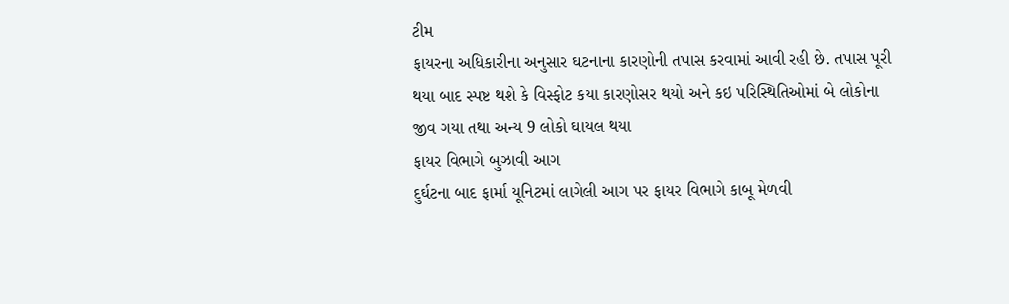ટીમ
ફાયરના અધિકારીના અનુસાર ઘટનાના કારણોની તપાસ કરવામાં આવી રહી છે. તપાસ પૂરી થયા બાદ સ્પષ્ટ થશે કે વિસ્ફોટ કયા કારણોસર થયો અને કઇ પરિસ્થિતિઓમાં બે લોકોના જીવ ગયા તથા અન્ય 9 લોકો ઘાયલ થયા
ફાયર વિભાગે બુઝાવી આગ
દુર્ઘટના બાદ ફાર્મા યૂનિટમાં લાગેલી આગ પર ફાયર વિભાગે કાબૂ મેળવી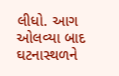લીધો. આગ ઓલવ્યા બાદ ઘટનાસ્થળને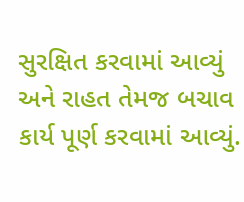સુરક્ષિત કરવામાં આવ્યું અને રાહત તેમજ બચાવ કાર્ય પૂર્ણ કરવામાં આવ્યું.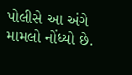પોલીસે આ અંગે મામલો નોંધ્યો છે.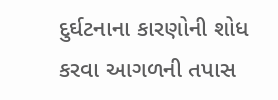દુર્ઘટનાના કારણોની શોધ કરવા આગળની તપાસ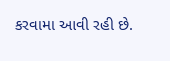કરવામા આવી રહી છે.